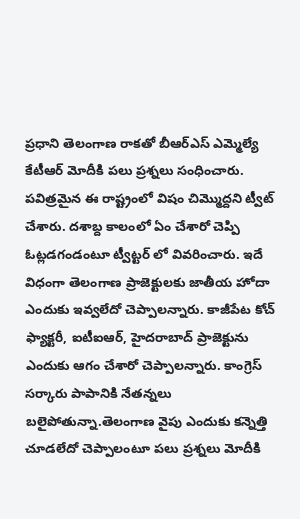ప్రధాని తెలంగాణ రాకతో బీఆర్ఎస్ ఎమ్మెల్యే కేటీఆర్ మోదీకి పలు ప్రశ్నలు సంధించారు. పవిత్రమైన ఈ రాష్ట్రంలో విషం చిమ్మొద్దని ట్వీట్ చేశారు. దశాబ్ద కాలంలో ఏం చేశారో చెప్పి ఓట్లడగండంటూ ట్వీట్టర్ లో వివరించారు. ఇదే విధంగా తెలంగాణ ప్రాజెక్టులకు జాతీయ హోదా ఎందుకు ఇవ్వలేదో చెప్పాలన్నారు. కాజీపేట కోచ్ ఫ్యాక్టరీ, ఐటీఐఆర్, హైదరాబాద్ ప్రాజెక్టును ఎందుకు ఆగం చేశారో చెప్పాలన్నారు. కాంగ్రెస్ సర్కారు పాపానికి నేతన్నలు బలైపోతున్నా.తెలంగాణ వైపు ఎందుకు కన్నెత్తి చూడలేదో చెప్పాలంటూ పలు ప్రశ్నలు మోదీకి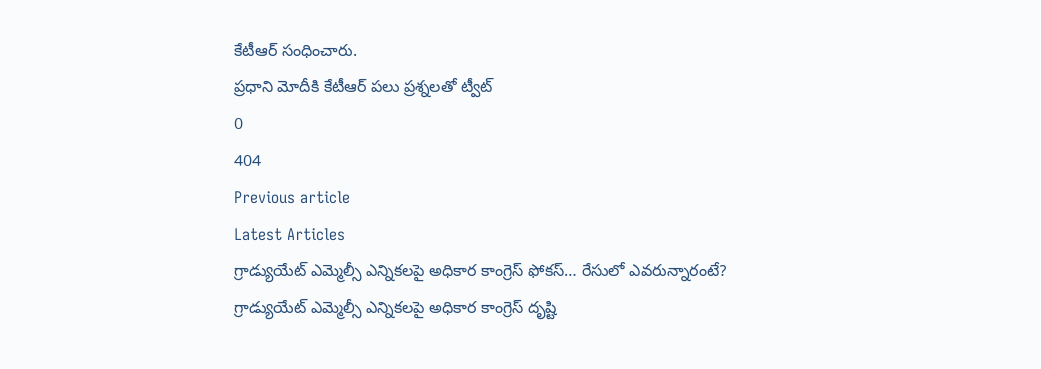కేటీఆర్ సంధించారు.
ప్రధాని మోదీకి కేటీఆర్ పలు ప్రశ్నలతో ట్వీట్
0
404
Previous article
Latest Articles
గ్రాడ్యుయేట్ ఎమ్మెల్సీ ఎన్నికలపై అధికార కాంగ్రెస్ ఫోకస్… రేసులో ఎవరున్నారంటే?
గ్రాడ్యుయేట్ ఎమ్మెల్సీ ఎన్నికలపై అధికార కాంగ్రెస్ దృష్టి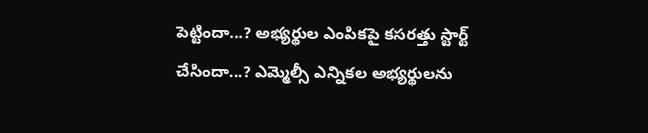పెట్టిందా...? అభ్యర్థుల ఎంపికపై కసరత్తు స్టార్ట్ చేసిందా...? ఎమ్మెల్సీ ఎన్నికల అభ్యర్థులను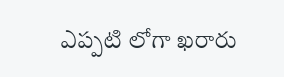ఎప్పటి లోగా ఖరారు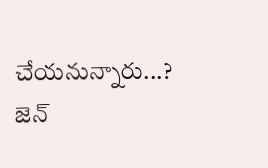చేయనున్నారు...? జెన్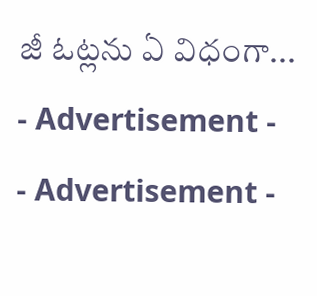జీ ఓట్లను ఏ విధంగా...
- Advertisement -
- Advertisement -